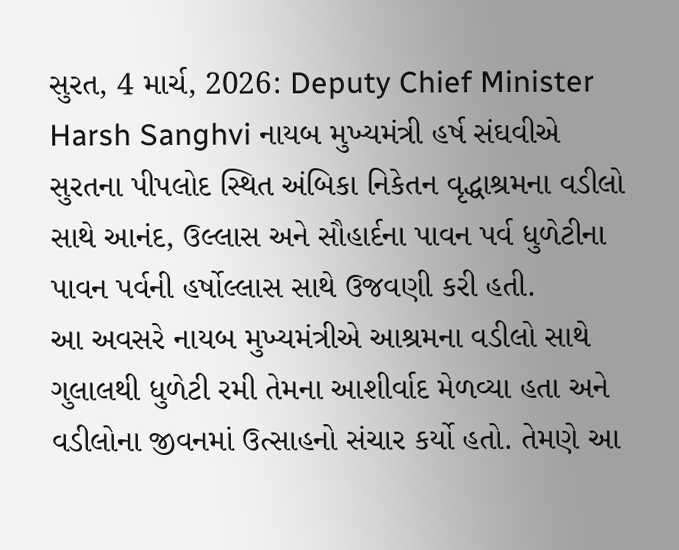સુરત, 4 માર્ચ, 2026: Deputy Chief Minister Harsh Sanghvi નાયબ મુખ્યમંત્રી હર્ષ સંઘવીએ સુરતના પીપલોદ સ્થિત અંબિકા નિકેતન વૃદ્ધાશ્રમના વડીલો સાથે આનંદ, ઉલ્લાસ અને સૌહાર્દના પાવન પર્વ ધુળેટીના પાવન પર્વની હર્ષોલ્લાસ સાથે ઉજવણી કરી હતી.
આ અવસરે નાયબ મુખ્યમંત્રીએ આશ્રમના વડીલો સાથે ગુલાલથી ધુળેટી રમી તેમના આશીર્વાદ મેળવ્યા હતા અને વડીલોના જીવનમાં ઉત્સાહનો સંચાર કર્યો હતો. તેમણે આ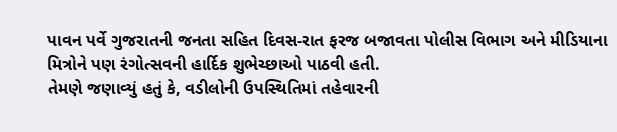પાવન પર્વે ગુજરાતની જનતા સહિત દિવસ-રાત ફરજ બજાવતા પોલીસ વિભાગ અને મીડિયાના મિત્રોને પણ રંગોત્સવની હાર્દિક શુભેચ્છાઓ પાઠવી હતી.
તેમણે જણાવ્યું હતું કે, વડીલોની ઉપસ્થિતિમાં તહેવારની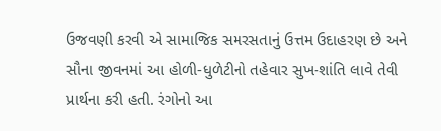ઉજવણી કરવી એ સામાજિક સમરસતાનું ઉત્તમ ઉદાહરણ છે અને સૌના જીવનમાં આ હોળી-ધુળેટીનો તહેવાર સુખ-શાંતિ લાવે તેવી પ્રાર્થના કરી હતી. રંગોનો આ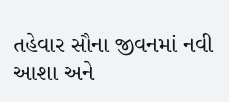તહેવાર સૌના જીવનમાં નવી આશા અને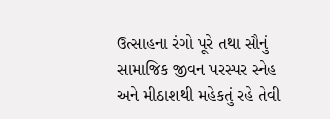ઉત્સાહના રંગો પૂરે તથા સૌનું સામાજિક જીવન પરસ્પર સ્નેહ અને મીઠાશથી મહેકતું રહે તેવી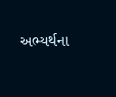અભ્યર્થના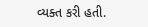વ્યક્ત કરી હતી.